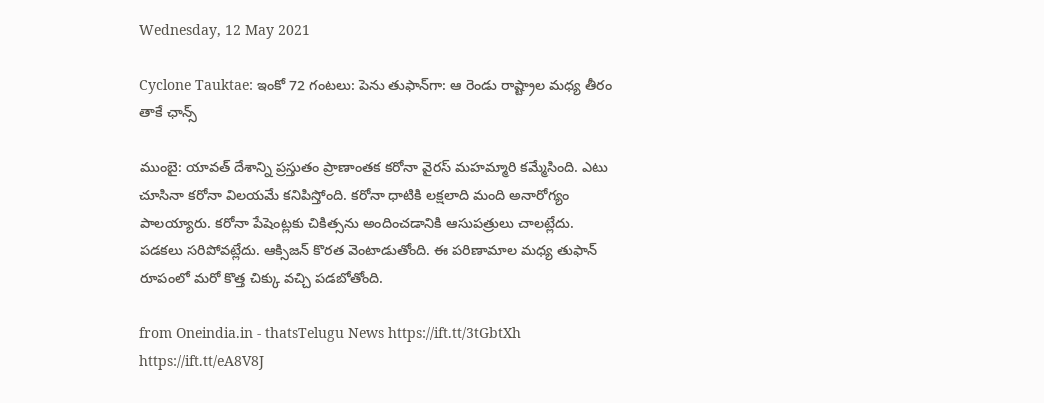Wednesday, 12 May 2021

Cyclone Tauktae: ఇంకో 72 గంటలు: పెను తుఫాన్‌గా: ఆ రెండు రాష్ట్రాల మధ్య తీరం తాకే ఛాన్స్

ముంబై: యావత్ దేశాన్ని ప్రస్తుతం ప్రాణాంతక కరోనా వైరస్ మహమ్మారి కమ్మేసింది. ఎటు చూసినా కరోనా విలయమే కనిపిస్తోంది. కరోనా ధాటికి లక్షలాది మంది అనారోగ్యం పాలయ్యారు. కరోనా పేషెంట్లకు చికిత్సను అందించడానికి ఆసుపత్రులు చాలట్లేదు. పడకలు సరిపోవట్లేదు. ఆక్సిజన్ కొరత వెంటాడుతోంది. ఈ పరిణామాల మధ్య తుఫాన్ రూపంలో మరో కొత్త చిక్కు వచ్చి పడబోతోంది.

from Oneindia.in - thatsTelugu News https://ift.tt/3tGbtXh
https://ift.tt/eA8V8J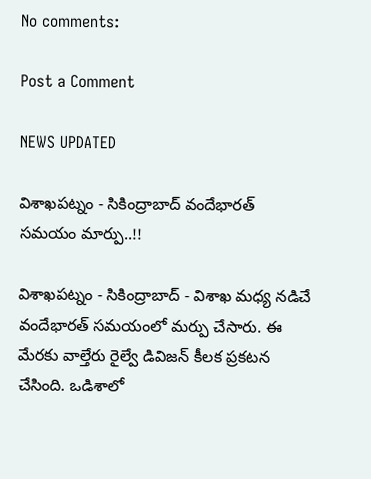No comments:

Post a Comment

NEWS UPDATED

విశాఖపట్నం - సికింద్రాబాద్ వందేభారత్ సమయం మార్పు..!!

విశాఖపట్నం - సికింద్రాబాద్ - విశాఖ మధ్య నడిచే వందేభారత్ సమయంలో మర్పు చేసారు. ఈ మేరకు వాల్తేరు రైల్వే డివిజన్ కీలక ప్రకటన చేసింది. ఒడిశాలో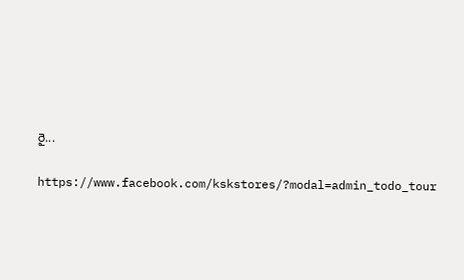రై...

https://www.facebook.com/kskstores/?modal=admin_todo_tour